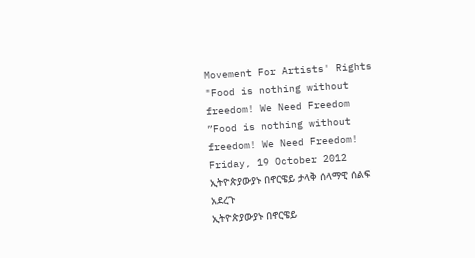Movement For Artists' Rights
"Food is nothing without freedom! We Need Freedom
”Food is nothing without freedom! We Need Freedom!
Friday, 19 October 2012
ኢትዮጵያውያኑ በኖርዌይ ታላቅ ሰላማዊ ሰልፍ አደረጉ
ኢትዮጵያውያኑ በኖርዌይ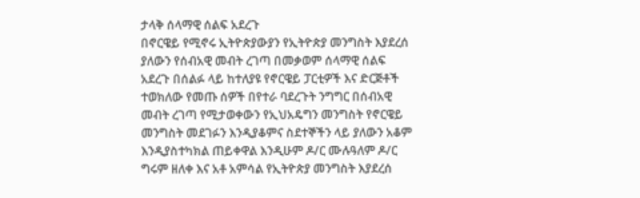ታላቅ ሰላማዊ ሰልፍ አደረጉ
በኖርዌይ የሚኖሩ ኢትዮጵያውያን የኢትዮጵያ መንግስት እያደረሰ ያለውን የሰብአዊ መብት ረገጣ በመቃወም ሰላማዊ ሰልፍ አደረጉ በሰልፉ ላይ ከተለያዩ የኖርዌይ ፓርቲዎች እና ድርጅቶች ተወክለው የመጡ ሰዎች በየተራ ባደረጉት ንግግር በሰብአዊ መብት ረገጣ የሚታወቀውን የኢህአዴግን መንግስት የኖርዌይ መንግስት መደገፉን እንዲያቆምና ስደተኞችን ላይ ያለውን አቆም እንዲያስተካክል ጠይቀዋል እንዲሁም ዶ/ር ሙሉዓለም ዶ/ር ግሩም ዘለቀ እና አቶ አምሳል የኢትዮጵያ መንግስት እያደረሰ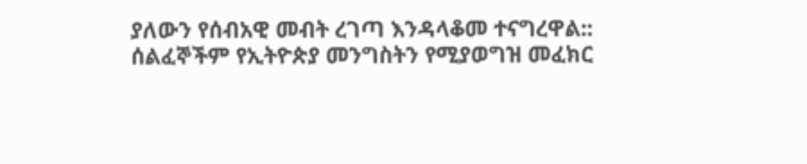ያለውን የሰብአዊ መብት ረገጣ እንዳላቆመ ተናግረዋል:: ሰልፈኞችም የኢትዮጵያ መንግስትን የሚያወግዝ መፈክር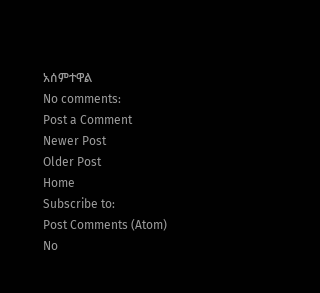አሰምተዋል
No comments:
Post a Comment
Newer Post
Older Post
Home
Subscribe to:
Post Comments (Atom)
No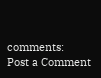comments:
Post a Comment